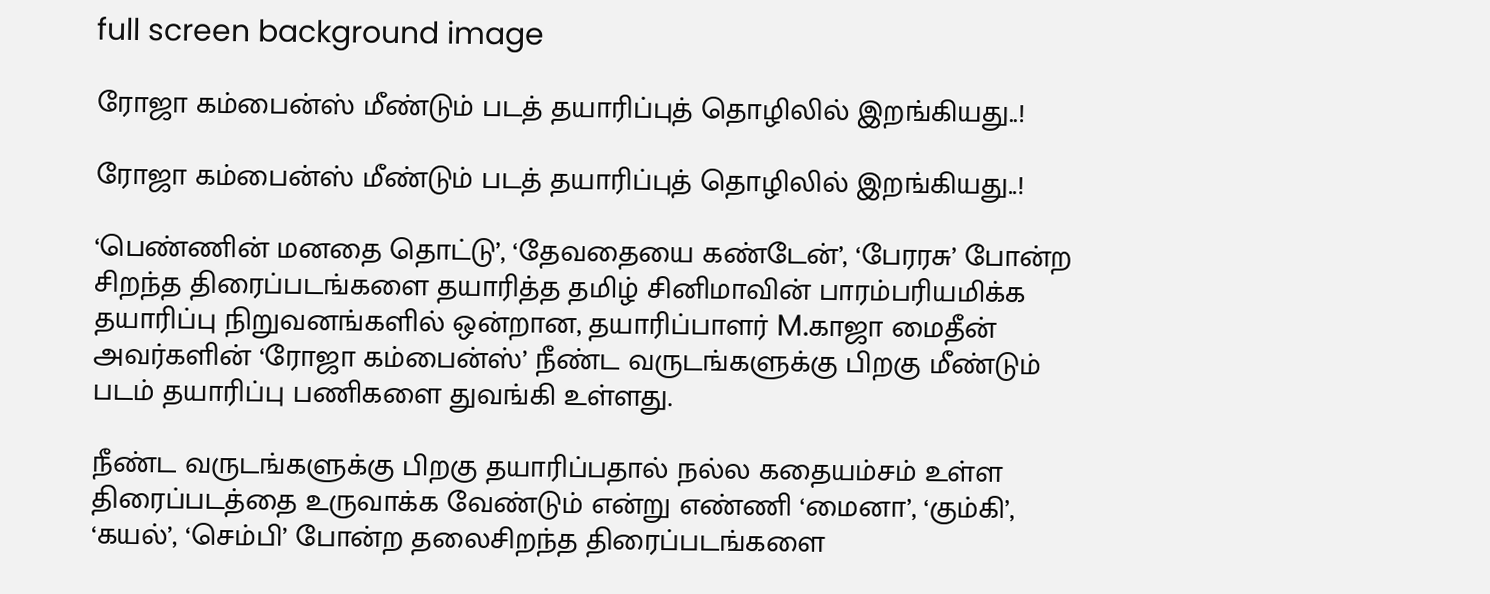full screen background image

ரோஜா கம்பைன்ஸ் மீண்டும் படத் தயாரிப்புத் தொழிலில் இறங்கியது..!

ரோஜா கம்பைன்ஸ் மீண்டும் படத் தயாரிப்புத் தொழிலில் இறங்கியது..!

‘பெண்ணின் மனதை தொட்டு’, ‘தேவதையை கண்டேன்’, ‘பேரரசு’ போன்ற சிறந்த திரைப்படங்களை தயாரித்த தமிழ் சினிமாவின் பாரம்பரியமிக்க தயாரிப்பு நிறுவனங்களில் ஒன்றான, தயாரிப்பாளர் M.காஜா மைதீன் அவர்களின் ‘ரோஜா கம்பைன்ஸ்’ நீண்ட வருடங்களுக்கு பிறகு மீண்டும் படம் தயாரிப்பு பணிகளை துவங்கி உள்ளது.

நீண்ட வருடங்களுக்கு பிறகு தயாரிப்பதால் நல்ல கதையம்சம் உள்ள திரைப்படத்தை உருவாக்க வேண்டும் என்று எண்ணி ‘மைனா’, ‘கும்கி’, ‘கயல்’, ‘செம்பி’ போன்ற தலைசிறந்த திரைப்படங்களை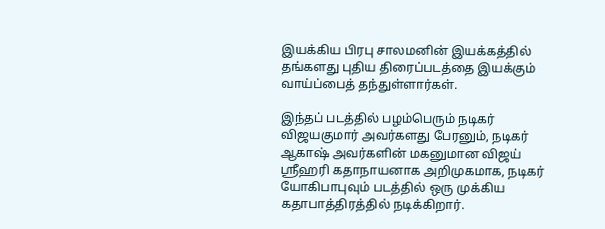இயக்கிய பிரபு சாலமனின் இயக்கத்தில் தங்களது புதிய திரைப்படத்தை இயக்கும் வாய்ப்பைத் தந்துள்ளார்கள்.

இந்தப் படத்தில் பழம்பெரும் நடிகர் விஜயகுமார் அவர்களது பேரனும், நடிகர் ஆகாஷ் அவர்களின் மகனுமான விஜய் ஶ்ரீஹரி கதாநாயனாக அறிமுகமாக, நடிகர் யோகிபாபுவும் படத்தில் ஒரு முக்கிய கதாபாத்திரத்தில் நடிக்கிறார்.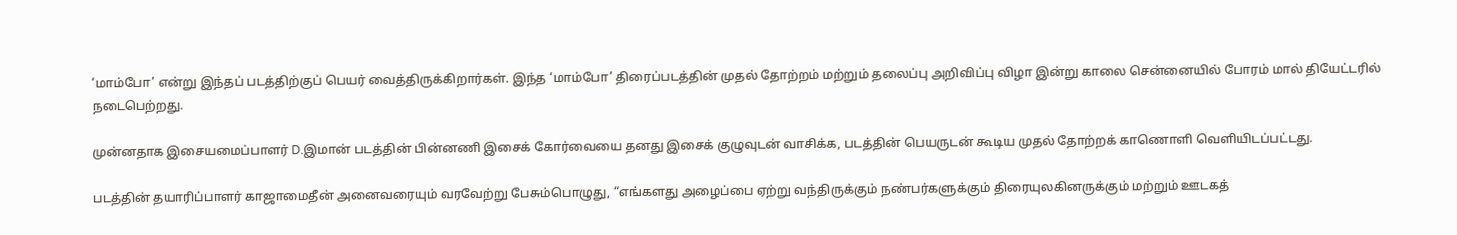‘மாம்போ’ என்று இந்தப் படத்திற்குப் பெயர் வைத்திருக்கிறார்கள். இந்த ‘மாம்போ’ திரைப்படத்தின் முதல் தோற்றம் மற்றும் தலைப்பு அறிவிப்பு விழா இன்று காலை சென்னையில் போரம் மால் தியேட்டரில் நடைபெற்றது.

முன்னதாக இசையமைப்பாளர் D.இமான் படத்தின் பின்னணி இசைக் கோர்வையை தனது இசைக் குழுவுடன் வாசிக்க, படத்தின் பெயருடன் கூடிய முதல் தோற்றக் காணொளி வெளியிடப்பட்டது.

படத்தின் தயாரிப்பாளர் காஜாமைதீன் அனைவரையும் வரவேற்று பேசும்பொழுது, “எங்களது அழைப்பை ஏற்று வந்திருக்கும் நண்பர்களுக்கும் திரையுலகினருக்கும் மற்றும் ஊடகத்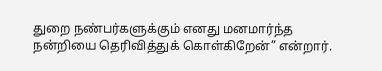துறை நண்பர்களுக்கும் எனது மனமார்ந்த நன்றியை தெரிவித்துக் கொள்கிறேன்” என்றார்.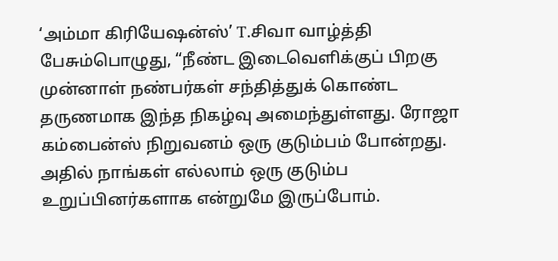‘அம்மா கிரியேஷன்ஸ்’ T.சிவா வாழ்த்தி பேசும்பொழுது, “நீண்ட இடைவெளிக்குப் பிறகு முன்னாள் நண்பர்கள் சந்தித்துக் கொண்ட தருணமாக இந்த நிகழ்வு அமைந்துள்ளது. ரோஜா கம்பைன்ஸ் நிறுவனம் ஒரு குடும்பம் போன்றது. அதில் நாங்கள் எல்லாம் ஒரு குடும்ப உறுப்பினர்களாக என்றுமே இருப்போம்.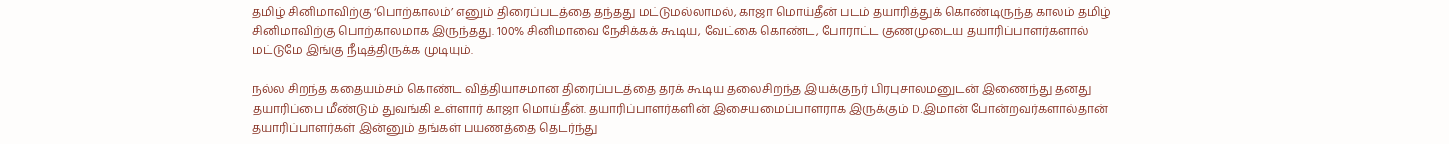தமிழ் சினிமாவிற்கு ‘பொற்காலம்’ எனும் திரைப்படத்தை தந்தது மட்டுமல்லாமல், காஜா மொய்தீன் படம் தயாரித்துக் கொண்டிருந்த காலம் தமிழ் சினிமாவிற்கு பொற்காலமாக இருந்தது. 100% சினிமாவை நேசிக்கக் கூடிய, வேட்கை கொண்ட, போராட்ட குணமுடைய தயாரிப்பாளர்களால் மட்டுமே இங்கு நீடித்திருக்க முடியும்.

நல்ல சிறந்த கதையம்சம் கொண்ட வித்தியாசமான திரைப்படத்தை தரக் கூடிய தலைசிறந்த இயக்குநர் பிரபுசாலமனுடன் இணைந்து தனது தயாரிப்பை மீண்டும் துவங்கி உள்ளார் காஜா மொய்தீன். தயாரிப்பாளர்களின் இசையமைப்பாளராக இருக்கும் D.இமான் போன்றவர்களால்தான்  தயாரிப்பாளர்கள் இன்னும் தங்கள் பயணத்தை தெடர்ந்து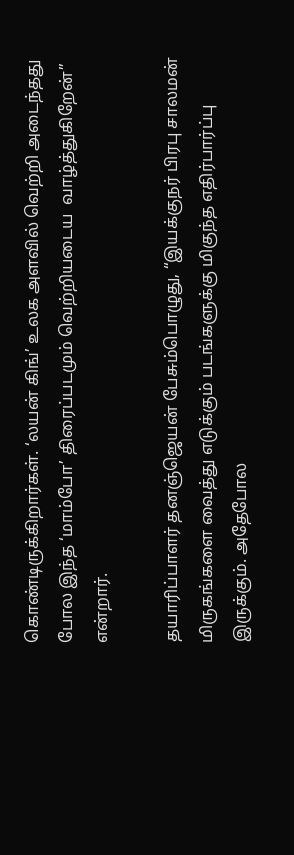கொண்டிருக்கிறார்கள். ‘லயன் கிங்’ உலக அளவில் வெற்றி அடைந்தது போல இந்த ‘மாம்போ’ திரைப்படமும் வெற்றியடைய  வாழ்த்துகிறேன்” என்றார்.

தயாரிப்பாளர் தனஞ்ஜெயன் பேசும்பொழுது, “இயக்குநர் பிரபு சாலமன் மிருகங்களை வைத்து எடுக்கும் படங்களுக்கு மிகுந்த எதிர்பார்ப்பு இருக்கும். அதேபோல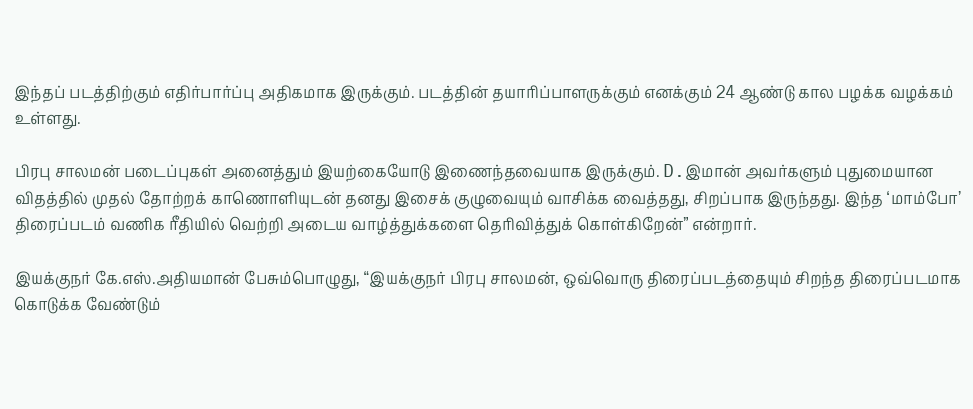இந்தப் படத்திற்கும் எதிர்பார்ப்பு அதிகமாக இருக்கும். படத்தின் தயாரிப்பாளருக்கும் எனக்கும் 24 ஆண்டு கால பழக்க வழக்கம் உள்ளது.

பிரபு சாலமன் படைப்புகள் அனைத்தும் இயற்கையோடு இணைந்தவையாக இருக்கும். D.இமான் அவர்களும் புதுமையான விதத்தில் முதல் தோற்றக் காணொளியுடன் தனது இசைக் குழுவையும் வாசிக்க வைத்தது, சிறப்பாக இருந்தது. இந்த ‘மாம்போ’ திரைப்படம் வணிக ரீதியில் வெற்றி அடைய வாழ்த்துக்களை தெரிவித்துக் கொள்கிறேன்” என்றார்.

இயக்குநர் கே.எஸ்.அதியமான் பேசும்பொழுது, “இயக்குநர் பிரபு சாலமன், ஒவ்வொரு திரைப்படத்தையும் சிறந்த திரைப்படமாக கொடுக்க வேண்டும்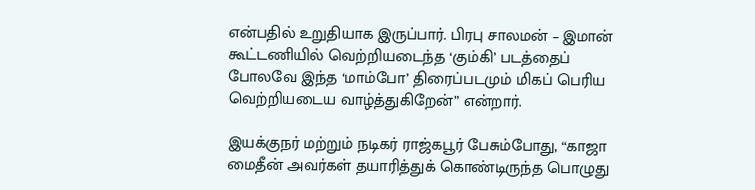என்பதில் உறுதியாக இருப்பார். பிரபு சாலமன் – இமான் கூட்டணியில் வெற்றியடைந்த ‘கும்கி’ படத்தைப் போலவே இந்த ‘மாம்போ’ திரைப்படமும் மிகப் பெரிய வெற்றியடைய வாழ்த்துகிறேன்” என்றார்.

இயக்குநர் மற்றும் நடிகர் ராஜ்கபூர் பேசும்போது, “காஜா மைதீன் அவர்கள் தயாரித்துக் கொண்டிருந்த பொழுது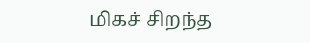மிகச் சிறந்த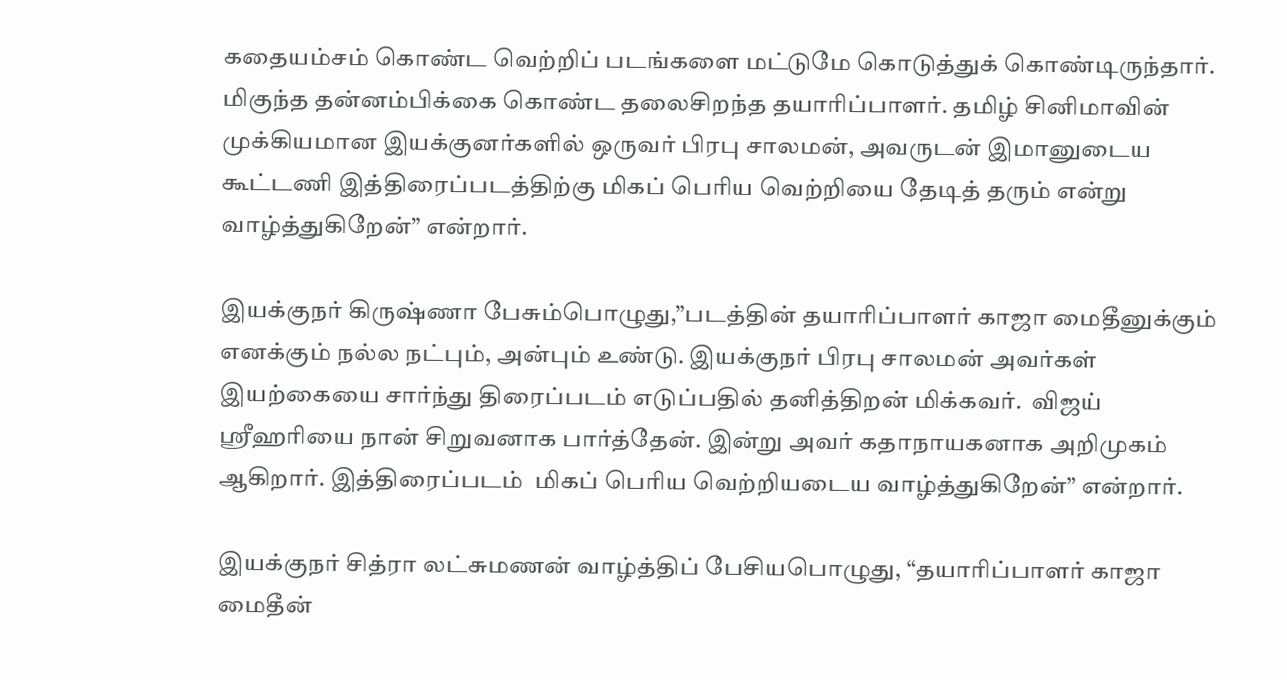கதையம்சம் கொண்ட வெற்றிப் படங்களை மட்டுமே கொடுத்துக் கொண்டிருந்தார். மிகுந்த தன்னம்பிக்கை கொண்ட தலைசிறந்த தயாரிப்பாளர். தமிழ் சினிமாவின் முக்கியமான இயக்குனர்களில் ஒருவர் பிரபு சாலமன், அவருடன் இமானுடைய கூட்டணி இத்திரைப்படத்திற்கு மிகப் பெரிய வெற்றியை தேடித் தரும் என்று வாழ்த்துகிறேன்” என்றார்.

இயக்குநர் கிருஷ்ணா பேசும்பொழுது,”படத்தின் தயாரிப்பாளர் காஜா மைதீனுக்கும் எனக்கும் நல்ல நட்பும், அன்பும் உண்டு. இயக்குநர் பிரபு சாலமன் அவர்கள் இயற்கையை சார்ந்து திரைப்படம் எடுப்பதில் தனித்திறன் மிக்கவர்.  விஜய் ஶ்ரீஹரியை நான் சிறுவனாக பார்த்தேன். இன்று அவர் கதாநாயகனாக அறிமுகம் ஆகிறார். இத்திரைப்படம்  மிகப் பெரிய வெற்றியடைய வாழ்த்துகிறேன்” என்றார்.

இயக்குநர் சித்ரா லட்சுமணன் வாழ்த்திப் பேசியபொழுது, “தயாரிப்பாளர் காஜா மைதீன்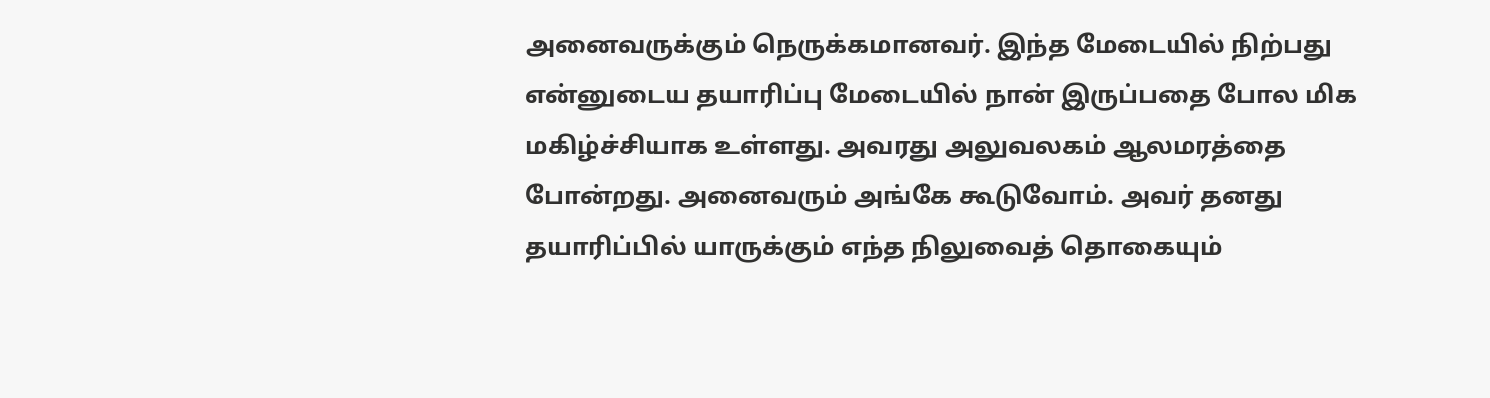அனைவருக்கும் நெருக்கமானவர். இந்த மேடையில் நிற்பது என்னுடைய தயாரிப்பு மேடையில் நான் இருப்பதை போல மிக மகிழ்ச்சியாக உள்ளது. அவரது அலுவலகம் ஆலமரத்தை போன்றது. அனைவரும் அங்கே கூடுவோம். அவர் தனது தயாரிப்பில் யாருக்கும் எந்த நிலுவைத் தொகையும்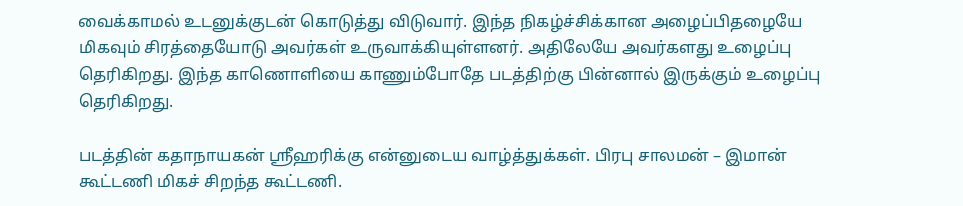வைக்காமல் உடனுக்குடன் கொடுத்து விடுவார். இந்த நிகழ்ச்சிக்கான அழைப்பிதழையே மிகவும் சிரத்தையோடு அவர்கள் உருவாக்கியுள்ளனர். அதிலேயே அவர்களது உழைப்பு தெரிகிறது. இந்த காணொளியை காணும்போதே படத்திற்கு பின்னால் இருக்கும் உழைப்பு தெரிகிறது.

படத்தின் கதாநாயகன் ஸ்ரீஹரிக்கு என்னுடைய வாழ்த்துக்கள். பிரபு சாலமன் – இமான் கூட்டணி மிகச் சிறந்த கூட்டணி.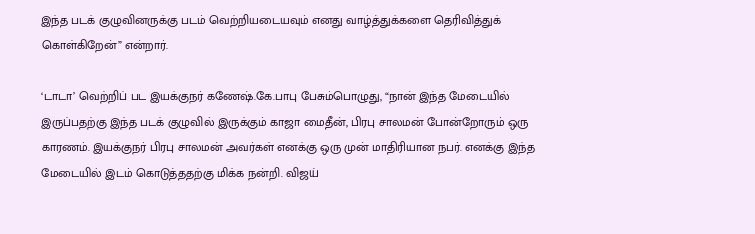இந்த படக் குழுவினருக்கு படம் வெற்றியடையவும் எனது வாழ்த்துக்களை தெரிவித்துக் கொள்கிறேன்” என்றார்.

‘டாடா’ வெற்றிப் பட இயக்குநர் கணேஷ்.கே.பாபு பேசும்பொழுது, “நான் இந்த மேடையில் இருப்பதற்கு இந்த படக் குழுவில் இருக்கும் காஜா மைதீன், பிரபு சாலமன் போன்றோரும் ஒரு காரணம். இயக்குநர் பிரபு சாலமன் அவர்கள் எனக்கு ஒரு முன் மாதிரியான நபர். எனக்கு இந்த மேடையில் இடம் கொடுத்ததற்கு மிக்க நன்றி. விஜய்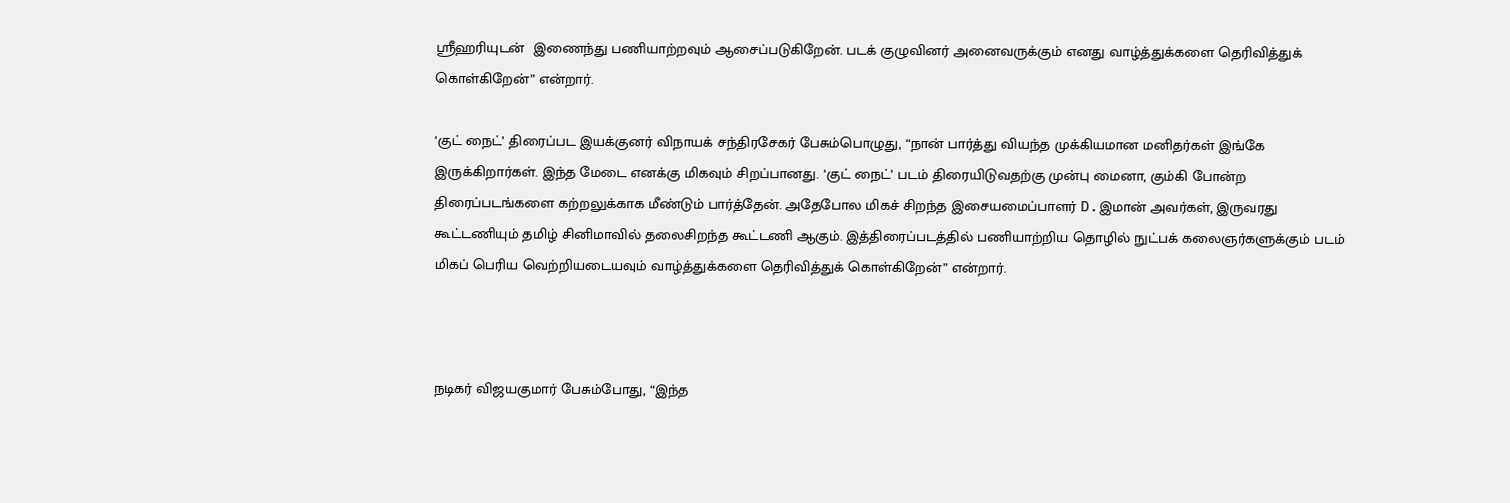ஶ்ரீஹரியுடன்  இணைந்து பணியாற்றவும் ஆசைப்படுகிறேன். படக் குழுவினர் அனைவருக்கும் எனது வாழ்த்துக்களை தெரிவித்துக் கொள்கிறேன்” என்றார்.

‘குட் நைட்’ திரைப்பட இயக்குனர் விநாயக் சந்திரசேகர் பேசும்பொழுது, “நான் பார்த்து வியந்த முக்கியமான மனிதர்கள் இங்கே இருக்கிறார்கள். இந்த மேடை எனக்கு மிகவும் சிறப்பானது. ‘குட் நைட்’ படம் திரையிடுவதற்கு முன்பு மைனா, கும்கி போன்ற திரைப்படங்களை கற்றலுக்காக மீண்டும் பார்த்தேன். அதேபோல மிகச் சிறந்த இசையமைப்பாளர் D.இமான் அவர்கள், இருவரது கூட்டணியும் தமிழ் சினிமாவில் தலைசிறந்த கூட்டணி ஆகும். இத்திரைப்படத்தில் பணியாற்றிய தொழில் நுட்பக் கலைஞர்களுக்கும் படம் மிகப் பெரிய வெற்றியடையவும் வாழ்த்துக்களை தெரிவித்துக் கொள்கிறேன்” என்றார்.



நடிகர் விஜயகுமார் பேசும்போது, “இந்த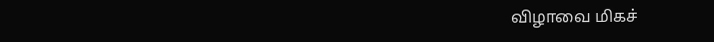விழாவை மிகச்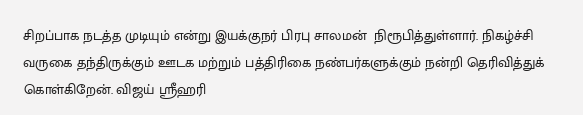சிறப்பாக நடத்த முடியும் என்று இயக்குநர் பிரபு சாலமன்  நிரூபித்துள்ளார். நிகழ்ச்சி வருகை தந்திருக்கும் ஊடக மற்றும் பத்திரிகை நண்பர்களுக்கும் நன்றி தெரிவித்துக் கொள்கிறேன். விஜய் ஶ்ரீஹரி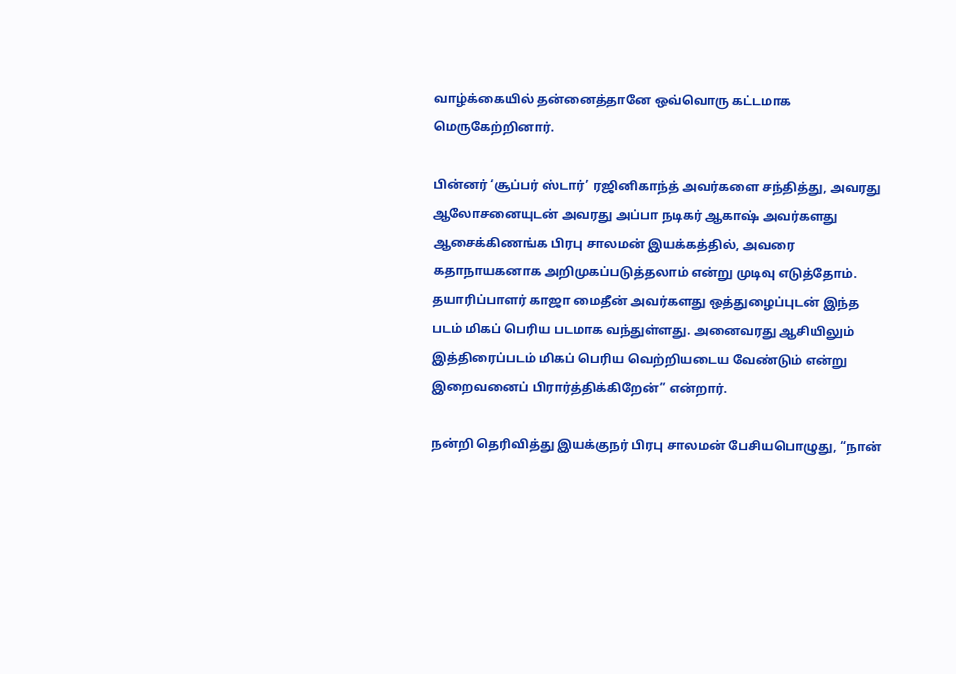வாழ்க்கையில் தன்னைத்தானே ஒவ்வொரு கட்டமாக மெருகேற்றினார்.

பின்னர் ‘சூப்பர் ஸ்டார்’ ரஜினிகாந்த் அவர்களை சந்தித்து, அவரது  ஆலோசனையுடன் அவரது அப்பா நடிகர் ஆகாஷ் அவர்களது ஆசைக்கிணங்க பிரபு சாலமன் இயக்கத்தில், அவரை கதாநாயகனாக அறிமுகப்படுத்தலாம் என்று முடிவு எடுத்தோம். தயாரிப்பாளர் காஜா மைதீன் அவர்களது ஒத்துழைப்புடன் இந்த படம் மிகப் பெரிய படமாக வந்துள்ளது. அனைவரது ஆசியிலும் இத்திரைப்படம் மிகப் பெரிய வெற்றியடைய வேண்டும் என்று இறைவனைப் பிரார்த்திக்கிறேன்” என்றார்.

நன்றி தெரிவித்து இயக்குநர் பிரபு சாலமன் பேசியபொழுது, “நான்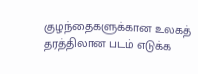குழந்தைகளுக்கான உலகத் தரத்திலான படம் எடுக்க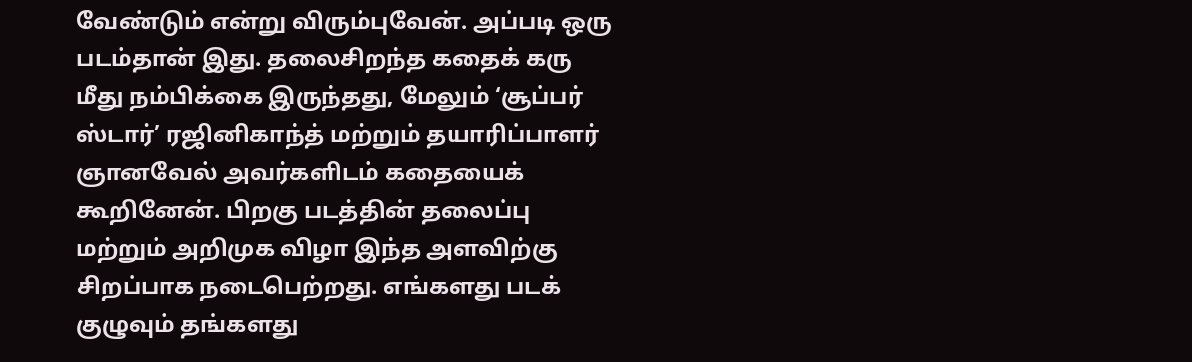வேண்டும் என்று விரும்புவேன். அப்படி ஒரு படம்தான் இது. தலைசிறந்த கதைக் கரு மீது நம்பிக்கை இருந்தது, மேலும் ‘சூப்பர் ஸ்டார்’ ரஜினிகாந்த் மற்றும் தயாரிப்பாளர் ஞானவேல் அவர்களிடம் கதையைக் கூறினேன். பிறகு படத்தின் தலைப்பு மற்றும் அறிமுக விழா இந்த அளவிற்கு சிறப்பாக நடைபெற்றது. எங்களது படக் குழுவும் தங்களது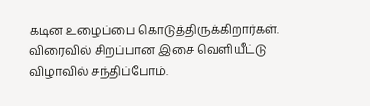கடின உழைப்பை கொடுத்திருக்கிறார்கள். விரைவில் சிறப்பான இசை வெளியீட்டு விழாவில் சந்திப்போம்.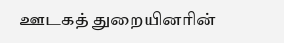ஊடகத் துறையினரின்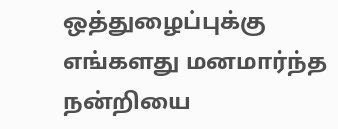ஒத்துழைப்புக்கு எங்களது மனமார்ந்த நன்றியை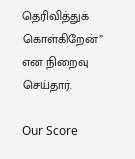தெரிவித்துக் கொள்கிறேன்” என நிறைவு செய்தார்.

Our Score